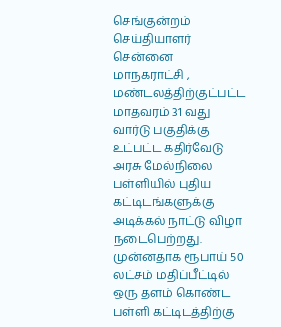செங்குன்றம் செய்தியாளர்
சென்னை மாநகராட்சி , மண்டலத்திற்குட்பட்ட மாதவரம் 31 வது வார்டு பகுதிக்கு உட்பட்ட கதிர்வேடு அரசு மேல்நிலை பள்ளியில் புதிய கட்டிடங்களுக்கு அடிக்கல் நாட்டு விழா நடைபெற்றது.
முன்னதாக ரூபாய் 50 லட்சம் மதிப்பீட்டில் ஒரு தளம் கொண்ட பள்ளி கட்டிடத்திற்கு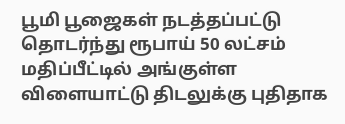பூமி பூஜைகள் நடத்தப்பட்டு தொடர்ந்து ரூபாய் 50 லட்சம் மதிப்பீட்டில் அங்குள்ள விளையாட்டு திடலுக்கு புதிதாக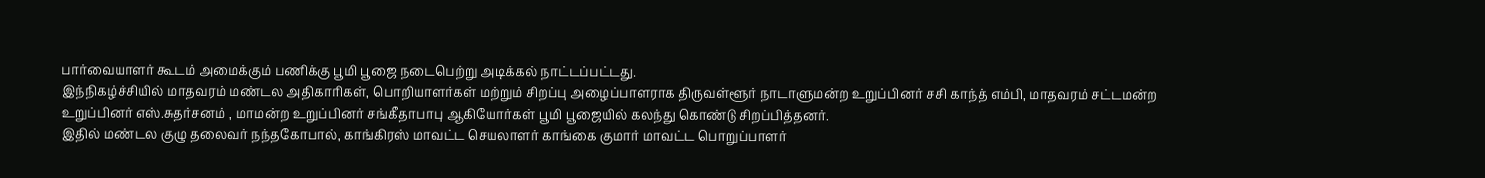பார்வையாளர் கூடம் அமைக்கும் பணிக்கு பூமி பூஜை நடைபெற்று அடிக்கல் நாட்டப்பட்டது.
இந்நிகழ்ச்சியில் மாதவரம் மண்டல அதிகாரிகள், பொறியாளர்கள் மற்றும் சிறப்பு அழைப்பாளராக திருவள்ளூர் நாடாளுமன்ற உறுப்பினர் சசி காந்த் எம்பி, மாதவரம் சட்டமன்ற உறுப்பினர் எஸ்.சுதர்சனம் , மாமன்ற உறுப்பினர் சங்கீதாபாபு ஆகியோர்கள் பூமி பூஜையில் கலந்து கொண்டு சிறப்பித்தனர்.
இதில் மண்டல குழு தலைவர் நந்தகோபால், காங்கிரஸ் மாவட்ட செயலாளர் காங்கை குமார் மாவட்ட பொறுப்பாளர்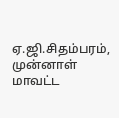ஏ.ஜி.சிதம்பரம், முன்னாள் மாவட்ட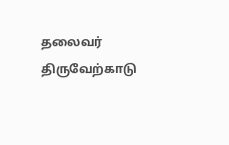தலைவர் திருவேற்காடு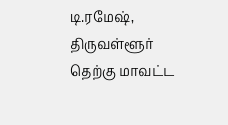டி.ரமேஷ், திருவள்ளூர் தெற்கு மாவட்ட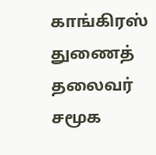காங்கிரஸ் துணைத் தலைவர் சமூக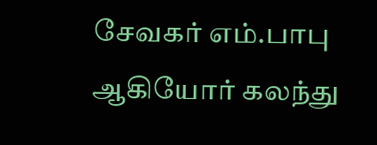சேவகர் எம்.பாபு ஆகியோர் கலந்து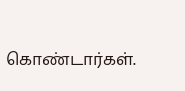கொண்டார்கள்.